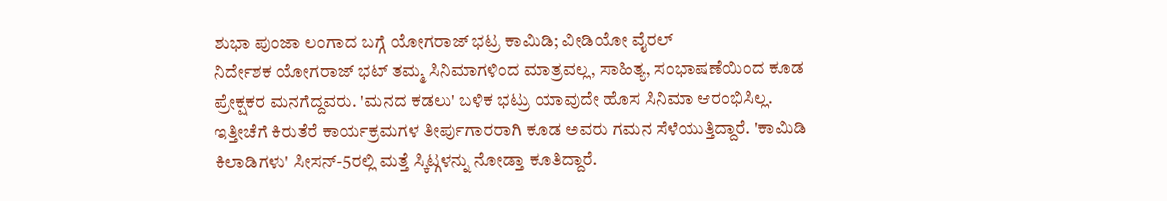ಶುಭಾ ಪುಂಜಾ ಲಂಗಾದ ಬಗ್ಗೆ ಯೋಗರಾಜ್ ಭಟ್ರ ಕಾಮಿಡಿ; ವೀಡಿಯೋ ವೈರಲ್
ನಿರ್ದೇಶಕ ಯೋಗರಾಜ್ ಭಟ್ ತಮ್ಮ ಸಿನಿಮಾಗಳಿಂದ ಮಾತ್ರವಲ್ಲ, ಸಾಹಿತ್ಯ, ಸಂಭಾಷಣೆಯಿಂದ ಕೂಡ ಪ್ರೇಕ್ಷಕರ ಮನಗೆದ್ದವರು. 'ಮನದ ಕಡಲು' ಬಳಿಕ ಭಟ್ರು ಯಾವುದೇ ಹೊಸ ಸಿನಿಮಾ ಆರಂಭಿಸಿಲ್ಲ. ಇತ್ತೀಚೆಗೆ ಕಿರುತೆರೆ ಕಾರ್ಯಕ್ರಮಗಳ ತೀರ್ಪುಗಾರರಾಗಿ ಕೂಡ ಅವರು ಗಮನ ಸೆಳೆಯುತ್ತಿದ್ದಾರೆ. 'ಕಾಮಿಡಿ ಕಿಲಾಡಿಗಳು' ಸೀಸನ್-5ರಲ್ಲಿ ಮತ್ತೆ ಸ್ಕಿಟ್ಗಳನ್ನು ನೋಡ್ತಾ ಕೂತಿದ್ದಾರೆ.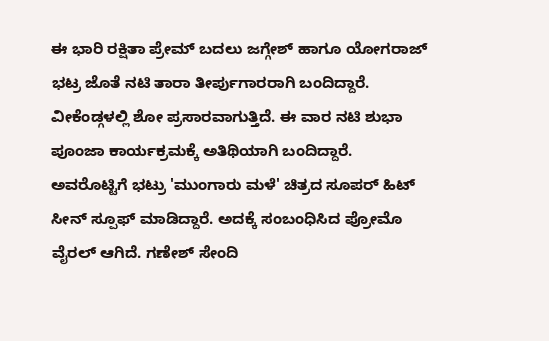ಈ ಭಾರಿ ರಕ್ಷಿತಾ ಪ್ರೇಮ್ ಬದಲು ಜಗ್ಗೇಶ್ ಹಾಗೂ ಯೋಗರಾಜ್ ಭಟ್ರ ಜೊತೆ ನಟಿ ತಾರಾ ತೀರ್ಪುಗಾರರಾಗಿ ಬಂದಿದ್ದಾರೆ. ವೀಕೆಂಡ್ಗಳಲ್ಲಿ ಶೋ ಪ್ರಸಾರವಾಗುತ್ತಿದೆ. ಈ ವಾರ ನಟಿ ಶುಭಾ ಪೂಂಜಾ ಕಾರ್ಯಕ್ರಮಕ್ಕೆ ಅತಿಥಿಯಾಗಿ ಬಂದಿದ್ದಾರೆ. ಅವರೊಟ್ಟಿಗೆ ಭಟ್ರು 'ಮುಂಗಾರು ಮಳೆ' ಚಿತ್ರದ ಸೂಪರ್ ಹಿಟ್ ಸೀನ್ ಸ್ಪೂಫ್ ಮಾಡಿದ್ದಾರೆ. ಅದಕ್ಕೆ ಸಂಬಂಧಿಸಿದ ಪ್ರೋಮೊ ವೈರಲ್ ಆಗಿದೆ. ಗಣೇಶ್ ಸೇಂದಿ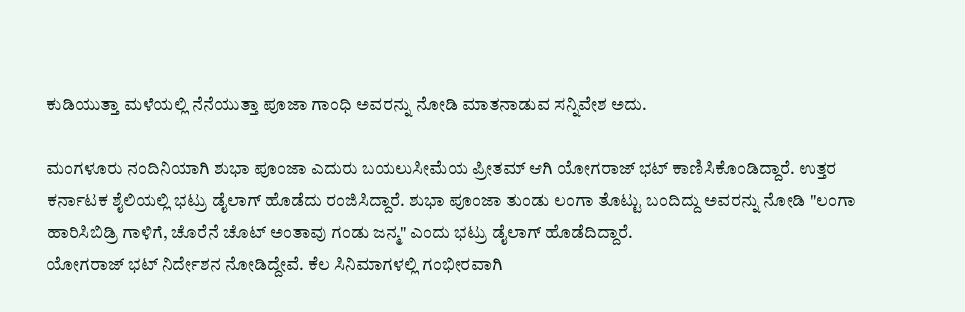ಕುಡಿಯುತ್ತಾ ಮಳೆಯಲ್ಲಿ ನೆನೆಯುತ್ತಾ ಪೂಜಾ ಗಾಂಧಿ ಅವರನ್ನು ನೋಡಿ ಮಾತನಾಡುವ ಸನ್ನಿವೇಶ ಅದು.

ಮಂಗಳೂರು ನಂದಿನಿಯಾಗಿ ಶುಭಾ ಪೂಂಜಾ ಎದುರು ಬಯಲುಸೀಮೆಯ ಪ್ರೀತಮ್ ಆಗಿ ಯೋಗರಾಜ್ ಭಟ್ ಕಾಣಿಸಿಕೊಂಡಿದ್ದಾರೆ. ಉತ್ತರ ಕರ್ನಾಟಕ ಶೈಲಿಯಲ್ಲಿ ಭಟ್ರು ಡೈಲಾಗ್ ಹೊಡೆದು ರಂಜಿಸಿದ್ದಾರೆ. ಶುಭಾ ಪೂಂಜಾ ತುಂಡು ಲಂಗಾ ತೊಟ್ಟು ಬಂದಿದ್ದು ಅವರನ್ನು ನೋಡಿ "ಲಂಗಾ ಹಾರಿಸಿಬಿಡ್ರಿ ಗಾಳಿಗೆ, ಚೊರೆನೆ ಚೊಟ್ ಅಂತಾವು ಗಂಡು ಜನ್ಮ" ಎಂದು ಭಟ್ರು ಡೈಲಾಗ್ ಹೊಡೆದಿದ್ದಾರೆ.
ಯೋಗರಾಜ್ ಭಟ್ ನಿರ್ದೇಶನ ನೋಡಿದ್ದೇವೆ. ಕೆಲ ಸಿನಿಮಾಗಳಲ್ಲಿ ಗಂಭೀರವಾಗಿ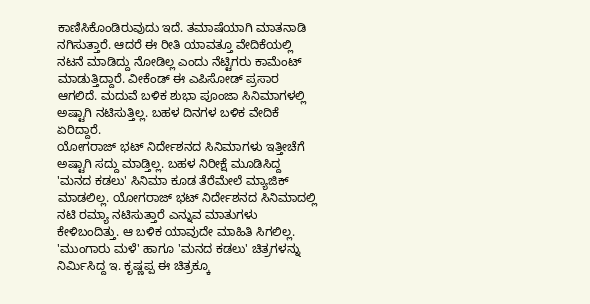ಕಾಣಿಸಿಕೊಂಡಿರುವುದು ಇದೆ. ತಮಾಷೆಯಾಗಿ ಮಾತನಾಡಿ ನಗಿಸುತ್ತಾರೆ. ಆದರೆ ಈ ರೀತಿ ಯಾವತ್ತೂ ವೇದಿಕೆಯಲ್ಲಿ ನಟನೆ ಮಾಡಿದ್ದು ನೋಡಿಲ್ಲ ಎಂದು ನೆಟ್ಟಿಗರು ಕಾಮೆಂಟ್ ಮಾಡುತ್ತಿದ್ದಾರೆ. ವೀಕೆಂಡ್ ಈ ಎಪಿಸೋಡ್ ಪ್ರಸಾರ ಆಗಲಿದೆ. ಮದುವೆ ಬಳಿಕ ಶುಭಾ ಪೂಂಜಾ ಸಿನಿಮಾಗಳಲ್ಲಿ ಅಷ್ಟಾಗಿ ನಟಿಸುತ್ತಿಲ್ಲ. ಬಹಳ ದಿನಗಳ ಬಳಿಕ ವೇದಿಕೆ ಏರಿದ್ದಾರೆ.
ಯೋಗರಾಜ್ ಭಟ್ ನಿರ್ದೇಶನದ ಸಿನಿಮಾಗಳು ಇತ್ತೀಚೆಗೆ ಅಷ್ಟಾಗಿ ಸದ್ದು ಮಾಡ್ತಿಲ್ಲ. ಬಹಳ ನಿರೀಕ್ಷೆ ಮೂಡಿಸಿದ್ದ 'ಮನದ ಕಡಲು' ಸಿನಿಮಾ ಕೂಡ ತೆರೆಮೇಲೆ ಮ್ಯಾಜಿಕ್ ಮಾಡಲಿಲ್ಲ. ಯೋಗರಾಜ್ ಭಟ್ ನಿರ್ದೇಶನದ ಸಿನಿಮಾದಲ್ಲಿ ನಟಿ ರಮ್ಯಾ ನಟಿಸುತ್ತಾರೆ ಎನ್ನುವ ಮಾತುಗಳು ಕೇಳಿಬಂದಿತ್ತು. ಆ ಬಳಿಕ ಯಾವುದೇ ಮಾಹಿತಿ ಸಿಗಲಿಲ್ಲ. 'ಮುಂಗಾರು ಮಳೆ' ಹಾಗೂ 'ಮನದ ಕಡಲು' ಚಿತ್ರಗಳನ್ನು ನಿರ್ಮಿಸಿದ್ದ ಇ. ಕೃಷ್ಣಪ್ಪ ಈ ಚಿತ್ರಕ್ಕೂ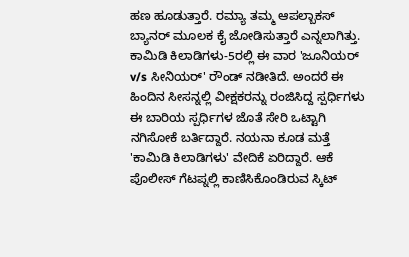ಹಣ ಹೂಡುತ್ತಾರೆ. ರಮ್ಯಾ ತಮ್ಮ ಆಪಲ್ಬಾಕಸ್ ಬ್ಯಾನರ್ ಮೂಲಕ ಕೈ ಜೋಡಿಸುತ್ತಾರೆ ಎನ್ನಲಾಗಿತ್ತು.
ಕಾಮಿಡಿ ಕಿಲಾಡಿಗಳು-5ರಲ್ಲಿ ಈ ವಾರ 'ಜೂನಿಯರ್ v/s ಸೀನಿಯರ್' ರೌಂಡ್ ನಡೀತಿದೆ. ಅಂದರೆ ಈ ಹಿಂದಿನ ಸೀಸನ್ನಲ್ಲಿ ವೀಕ್ಷಕರನ್ನು ರಂಜಿಸಿದ್ದ ಸ್ಪರ್ಧಿಗಳು ಈ ಬಾರಿಯ ಸ್ಪರ್ಧಿಗಳ ಜೊತೆ ಸೇರಿ ಒಟ್ಟಾಗಿ ನಗಿಸೋಕೆ ಬರ್ತಿದ್ದಾರೆ. ನಯನಾ ಕೂಡ ಮತ್ತೆ 'ಕಾಮಿಡಿ ಕಿಲಾಡಿಗಳು' ವೇದಿಕೆ ಏರಿದ್ದಾರೆ. ಆಕೆ ಪೊಲೀಸ್ ಗೆಟಪ್ನಲ್ಲಿ ಕಾಣಿಸಿಕೊಂಡಿರುವ ಸ್ಕಿಟ್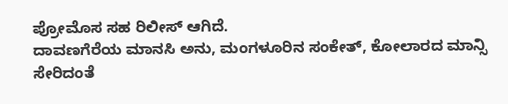ಪ್ರೋಮೊಸ ಸಹ ರಿಲೀಸ್ ಆಗಿದೆ.
ದಾವಣಗೆರೆಯ ಮಾನಸಿ ಅನು, ಮಂಗಳೂರಿನ ಸಂಕೇತ್, ಕೋಲಾರದ ಮಾನ್ಸಿ ಸೇರಿದಂತೆ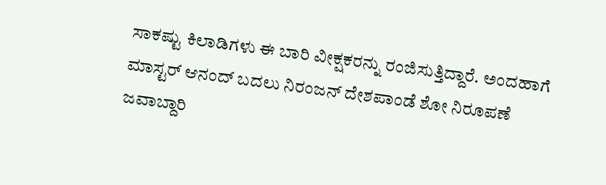ಸಾಕಷ್ಟು ಕಿಲಾಡಿಗಳು ಈ ಬಾರಿ ವೀಕ್ಷಕರನ್ನು ರಂಜಿಸುತ್ತಿದ್ದಾರೆ. ಅಂದಹಾಗೆ ಮಾಸ್ಟರ್ ಆನಂದ್ ಬದಲು ನಿರಂಜನ್ ದೇಶಪಾಂಡೆ ಶೋ ನಿರೂಪಣೆ ಜವಾಬ್ದಾರಿ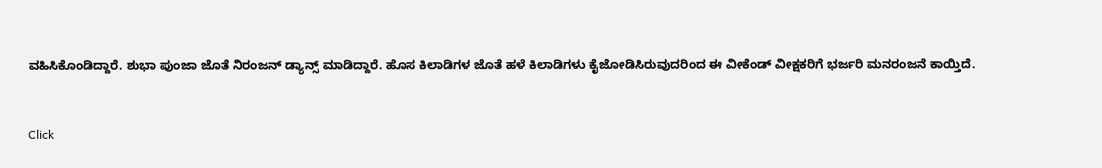ವಹಿಸಿಕೊಂಡಿದ್ದಾರೆ. ಶುಭಾ ಪುಂಜಾ ಜೊತೆ ನಿರಂಜನ್ ಡ್ಯಾನ್ಸ್ ಮಾಡಿದ್ದಾರೆ. ಹೊಸ ಕಿಲಾಡಿಗಳ ಜೊತೆ ಹಳೆ ಕಿಲಾಡಿಗಳು ಕೈಜೋಡಿಸಿರುವುದರಿಂದ ಈ ವೀಕೆಂಡ್ ವೀಕ್ಷಕರಿಗೆ ಭರ್ಜರಿ ಮನರಂಜನೆ ಕಾಯ್ತಿದೆ.


Click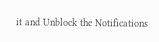it and Unblock the Notifications